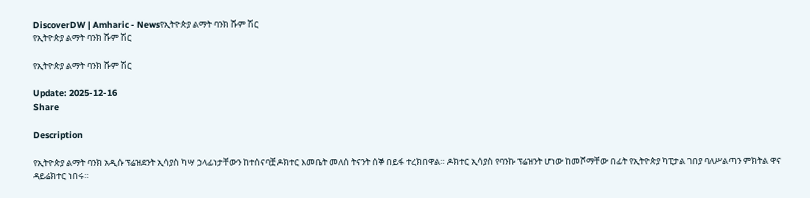DiscoverDW | Amharic - Newsየኢትዮጵያ ልማት ባንክ ሹም ሽር
የኢትዮጵያ ልማት ባንክ ሹም ሽር

የኢትዮጵያ ልማት ባንክ ሹም ሽር

Update: 2025-12-16
Share

Description

የኢትዮጵያ ልማት ባንክ አዲሱ ፕሬዝደንት ኢሳያስ ካሣ ኃላፊነታቸውን ከተሰናባቿ ዶክተር እመቤት መለሰ ትናንት ሰኞ በይፋ ተረክበዋል። ዶክተር ኢሳያስ የባንኩ ፕሬዝንት ሆነው ከመሾማቸው በፊት የኢትዮጵያ ካፒታል ገበያ ባለሥልጣን ምክትል ዋና ዳይሬክተር ነበሩ።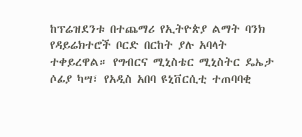ከፕሬዝደንቱ በተጨማሪ የኢትዮጵያ ልማት ባንክ የዳይሬክተሮች ቦርድ በርከት ያሉ አባላት ተቀይረዋል። የግብርና ሚኒስቴር ሚኒስትር ዴኤታ ሶፊያ ካሣ፣ የአዲስ አበባ ዩኒቨርሲቲ ተጠባባቂ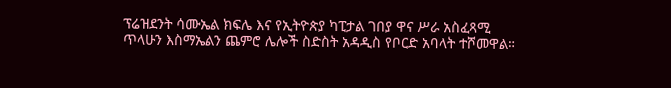ፕሬዝደንት ሳሙኤል ክፍሌ እና የኢትዮጵያ ካፒታል ገበያ ዋና ሥራ አስፈጻሚ ጥላሁን እስማኤልን ጨምሮ ሌሎች ስድስት አዳዲስ የቦርድ አባላት ተሾመዋል።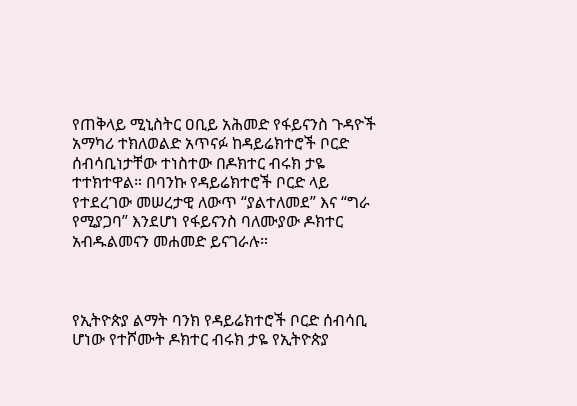የጠቅላይ ሚኒስትር ዐቢይ አሕመድ የፋይናንስ ጉዳዮች አማካሪ ተክለወልድ አጥናፉ ከዳይሬክተሮች ቦርድ ሰብሳቢነታቸው ተነስተው በዶክተር ብሩክ ታዬ ተተክተዋል። በባንኩ የዳይሬክተሮች ቦርድ ላይ የተደረገው መሠረታዊ ለውጥ “ያልተለመደ” እና “ግራ የሚያጋባ” እንደሆነ የፋይናንስ ባለሙያው ዶክተር አብዱልመናን መሐመድ ይናገራሉ።



የኢትዮጵያ ልማት ባንክ የዳይሬክተሮች ቦርድ ሰብሳቢ ሆነው የተሾሙት ዶክተር ብሩክ ታዬ የኢትዮጵያ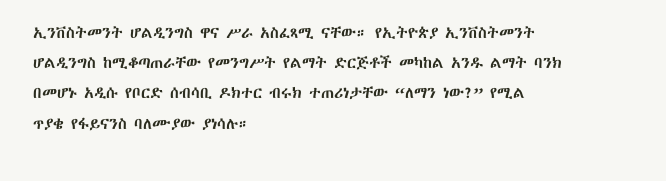ኢንቨስትመንት ሆልዲንግስ ዋና ሥራ አስፈጻሚ ናቸው። የኢትዮጵያ ኢንቨስትመንት ሆልዲንግስ ከሚቆጣጠራቸው የመንግሥት የልማት ድርጅቶች መካከል አንዱ ልማት ባንክ በመሆኑ አዲሱ የቦርድ ሰብሳቢ ዶክተር ብሩክ ተጠሪነታቸው “ለማን ነው?” የሚል ጥያቄ የፋይናንስ ባለሙያው ያነሳሉ።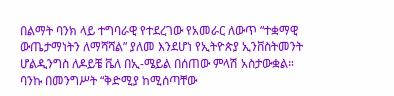በልማት ባንክ ላይ ተግባራዊ የተደረገው የአመራር ለውጥ “ተቋማዊ ውጤታማነትን ለማሻሻል” ያለመ እንደሆነ የኢትዮጵያ ኢንቨስትመንት ሆልዲንግስ ለዶይቼ ቬለ በኢ-ሜይል በሰጠው ምላሽ አስታውቋል። ባንኩ በመንግሥት “ቅድሚያ ከሚሰጣቸው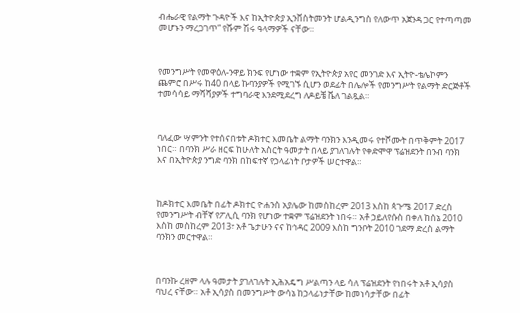ብሔራዊ የልማት ጉዳዮች እና ከኢትዮጵያ ኢንቨስትመንት ሆልዲንግስ የለውጥ አጀንዳ ጋር የተጣጣመ መሆኑን ማረጋገጥ” የሹም ሽሩ ዓላማዎች ናቸው።



የመንግሥት የመዋዕለ-ንዋይ ክንፍ የሆነው ተቋም የኢትዮጵያ አየር መንገድ እና ኢትዮ-ቴሌኮምን ጨምሮ በሥሩ ከ40 በላይ ኩባንያዎች የሚገኙ ሲሆን ወደፊት በሌሎች የመንግሥት የልማት ድርጅቶች ተመሳሳይ ማሻሻያዎች ተግባራዊ እንደሚደረግ ለዶይቼ ቬለ ገልጿል።



ባለፈው ሣምንት የተሰናበቱት ዶክተር እመቤት ልማት ባንክን እንዲመሩ የተሾሙት በጥቅምት 2017 ነበር። በባንክ ሥራ ዘርፍ ከሁለት አስርት ዓመታት በላይ ያገለገሉት የቀድሞዋ ፕሬዝደንት በንብ ባንክ እና በኢትዮጵያ ንግድ ባንክ በከፍተኛ የኃላፊነት ቦታዎች ሠርተዋል።



ከዶክተር እመቤት በፊት ዶክተር ዮሐንስ አያሌው ከመስከረም 2013 እስከ ጳጉሜ 2017 ድረስ የመንግሥት ብቸኛ የፖሊሲ ባንክ የሆነው ተቋም ፕሬዝደንት ነበሩ። አቶ ኃይለየሱስ በቀለ ከሰኔ 2010 እስከ መስከረም 2013፣ አቶ ጌታሁን ናና ከኅዳር 2009 እስከ ግንቦት 2010 ገደማ ድረስ ልማት ባንክን መርተዋል።



በባንኩ ረዘም ላሉ ዓመታት ያገለገሉት ኢሕአዴግ ሥልጣን ላይ ሳለ ፕሬዝደንት የነበሩት አቶ ኢሳያስ ባህረ ናቸው። አቶ ኢሳያስ በመንግሥት ውሳኔ ከኃላፊነታቸው ከመነሳታቸው በፊት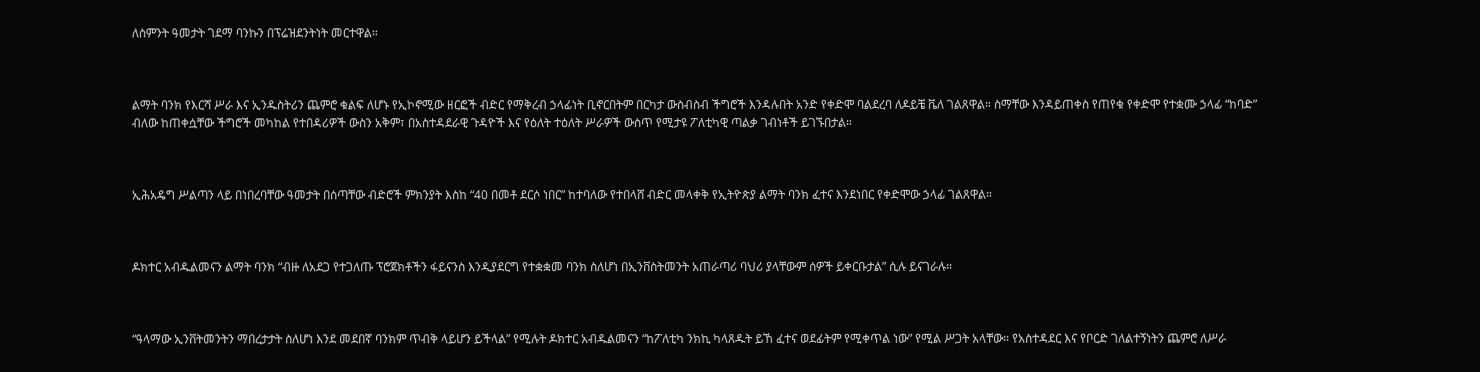ለስምንት ዓመታት ገደማ ባንኩን በፕሬዝደንትነት መርተዋል።



ልማት ባንክ የእርሻ ሥራ እና ኢንዱስትሪን ጨምሮ ቁልፍ ለሆኑ የኢኮኖሚው ዘርፎች ብድር የማቅረብ ኃላፊነት ቢኖርበትም በርካታ ውስብስብ ችግሮች እንዳሉበት አንድ የቀድሞ ባልደረባ ለዶይቼ ቬለ ገልጸዋል። ስማቸው እንዳይጠቀስ የጠየቁ የቀድሞ የተቋሙ ኃላፊ “ከባድ” ብለው ከጠቀሷቸው ችግሮች መካከል የተበዳሪዎች ውስን አቅም፣ በአስተዳደራዊ ጉዳዮች እና የዕለት ተዕለት ሥራዎች ውስጥ የሚታዩ ፖለቲካዊ ጣልቃ ገብነቶች ይገኙበታል።



ኢሕአዴግ ሥልጣን ላይ በነበረባቸው ዓመታት በሰጣቸው ብድሮች ምክንያት እስከ “40 በመቶ ደርሶ ነበር” ከተባለው የተበላሸ ብድር መላቀቅ የኢትዮጵያ ልማት ባንክ ፈተና እንደነበር የቀድሞው ኃላፊ ገልጸዋል።



ዶክተር አብዱልመናን ልማት ባንክ “ብዙ ለአደጋ የተጋለጡ ፕሮጀክቶችን ፋይናንስ እንዲያደርግ የተቋቋመ ባንክ ስለሆነ በኢንቨስትመንት አጠራጣሪ ባህሪ ያላቸውም ሰዎች ይቀርቡታል” ሲሉ ይናገራሉ።



“ዓላማው ኢንቨትመንትን ማበረታታት ስለሆነ እንደ መደበኛ ባንክም ጥብቅ ላይሆን ይችላል” የሚሉት ዶክተር አብዱልመናን “ከፖለቲካ ንክኪ ካላጸዱት ይኸ ፈተና ወደፊትም የሚቀጥል ነው” የሚል ሥጋት አላቸው። የአስተዳደር እና የቦርድ ገለልተኝነትን ጨምሮ ለሥራ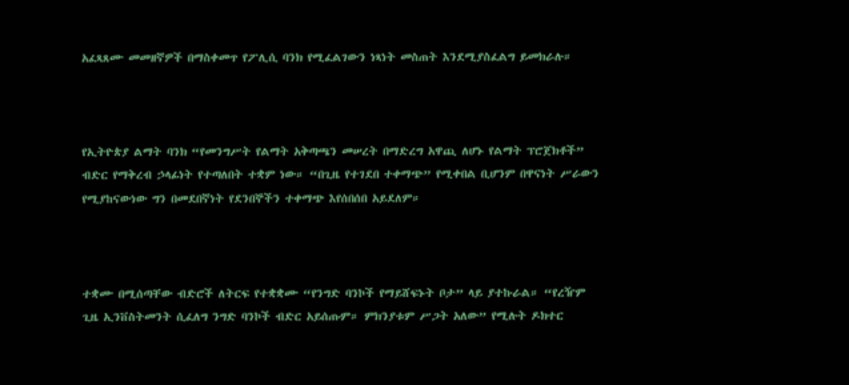አፈጻጸሙ መመዘኛዎች በማስቀመጥ የፖሊሲ ባንክ የሚፈልገውን ነጻነት መስጠት እንደሚያስፈልግ ይመክራሉ።



የኢትዮጵያ ልማት ባንክ “የመንግሥት የልማት አቅጣጫን መሠረት በማድረግ አዋጪ ለሆኑ የልማት ፕሮጀክቶች” ብድር የማቅረብ ኃላፊነት የተጣለበት ተቋም ነው። “በጊዜ የተገደበ ተቀማጭ” የሚቀበል ቢሆንም በዋናነት ሥራውን የሚያከናውነው ግን በመደበኛነት የደንበኞችን ተቀማጭ እየሰበሰበ አይደለም።



ተቋሙ በሚሰጣቸው ብድሮች ለትርፍ የተቋቋሙ “የንግድ ባንኮች የማይሸፍኑት ቦታ” ላይ ያተኩራል። “የረዥም ጊዜ ኢንቨስትመንት ሲፈለግ ንግድ ባንኮች ብድር አይሰጡም። ምክንያቱም ሥጋት አለው” የሚሉት ዶክተር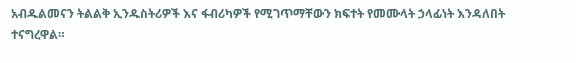አብዱልመናን ትልልቅ ኢንዱስትሪዎች እና ፋብሪካዎች የሚገጥማቸውን ክፍተት የመሙላት ኃላፊነት እንዳለበት ተናግረዋል።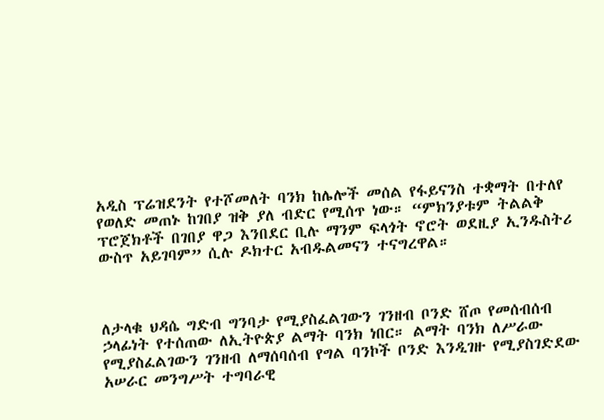አዲስ ፕሬዝደንት የተሾመለት ባንክ ከሌሎች መሰል የፋይናንስ ተቋማት በተለየ የወለድ መጠኑ ከገበያ ዝቅ ያለ ብድር የሚሰጥ ነው። “ምክንያቱም ትልልቅ ፕሮጀክቶች በገበያ ዋጋ እንበደር ቢሉ ማንም ፍላጎት ኖሮት ወደዚያ ኢንዱስትሪ ውስጥ አይገባም” ሲሉ ዶክተር አብዱልመናን ተናግረዋል።



ለታላቁ ህዳሴ ግድብ ግንባታ የሚያስፈልገውን ገንዘብ ቦንድ ሸጦ የመሰብሰብ ኃላፊነት የተሰጠው ለኢትዮጵያ ልማት ባንክ ነበር። ልማት ባንክ ለሥራው የሚያስፈልገውን ገንዘብ ለማሰባሰብ የግል ባንኮች ቦንድ እንዲገዙ የሚያስገድደው አሠራር መንግሥት ተግባራዊ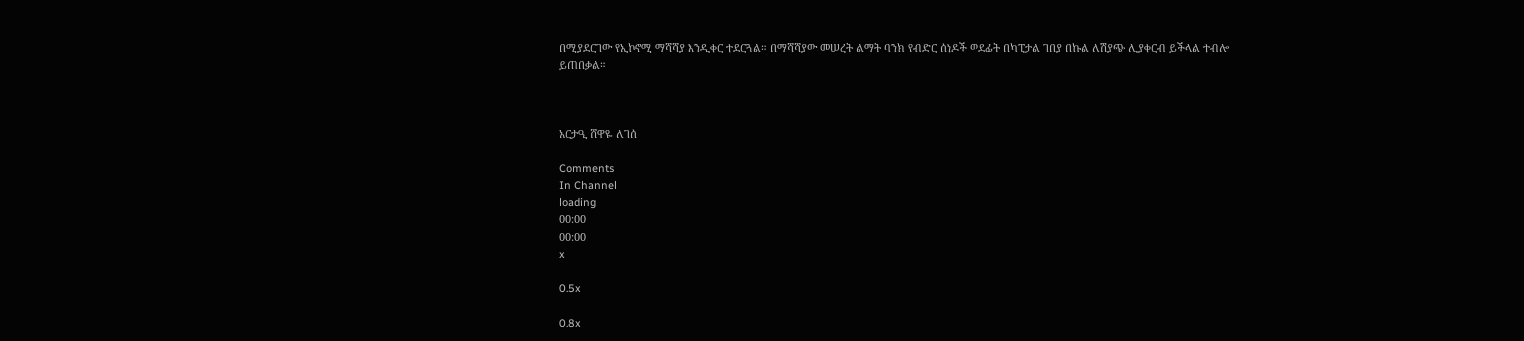በሚያደርገው የኢኮኖሚ ማሻሻያ እንዲቀር ተደርጓል። በማሻሻያው መሠረት ልማት ባንክ የብድር ሰነዶች ወደፊት በካፒታል ገበያ በኩል ለሽያጭ ሊያቀርብ ይችላል ተብሎ ይጠበቃል።



አርታዒ ሸዋዬ ለገሰ

Comments
In Channel
loading
00:00
00:00
x

0.5x

0.8x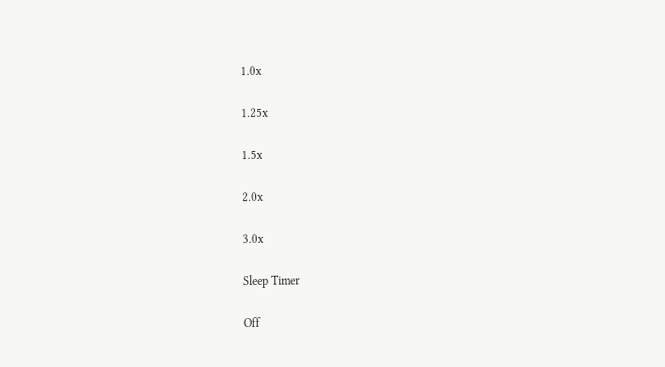1.0x

1.25x

1.5x

2.0x

3.0x

Sleep Timer

Off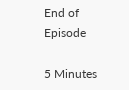End of Episode

5 Minutes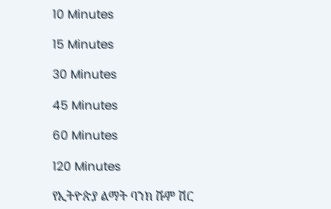10 Minutes

15 Minutes

30 Minutes

45 Minutes

60 Minutes

120 Minutes

የኢትዮጵያ ልማት ባንክ ሹም ሽር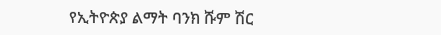የኢትዮጵያ ልማት ባንክ ሹም ሽር